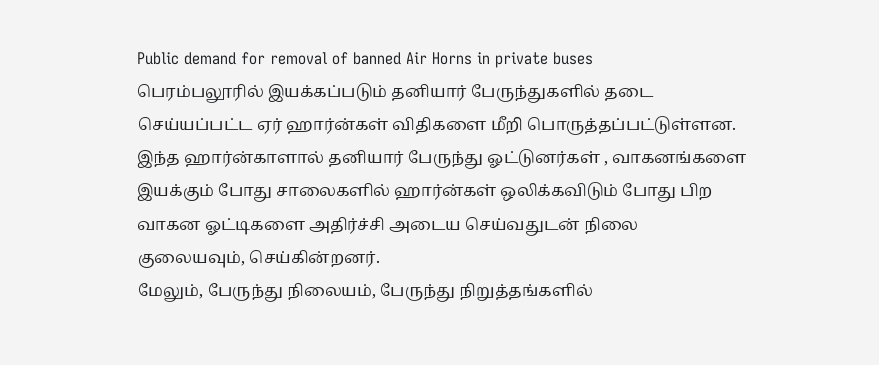Public demand for removal of banned Air Horns in private buses
பெரம்பலூரில் இயக்கப்படும் தனியார் பேருந்துகளில் தடை செய்யப்பட்ட ஏர் ஹார்ன்கள் விதிகளை மீறி பொருத்தப்பட்டுள்ளன. இந்த ஹார்ன்காளால் தனியார் பேருந்து ஓட்டுனர்கள் , வாகனங்களை இயக்கும் போது சாலைகளில் ஹார்ன்கள் ஒலிக்கவிடும் போது பிற வாகன ஓட்டிகளை அதிர்ச்சி அடைய செய்வதுடன் நிலை குலையவும், செய்கின்றனர்.
மேலும், பேருந்து நிலையம், பேருந்து நிறுத்தங்களில்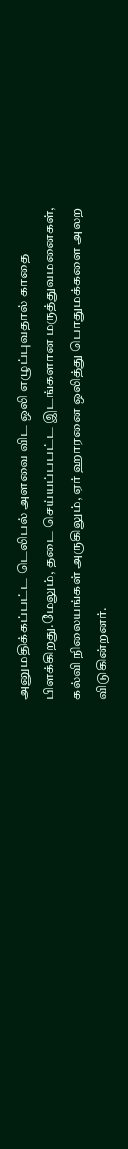அனுமதிக்கப்பட்ட டெலிபல் அளவை விட ஒலி எழுப்புவதால் காதை பிளக்கிறது.மேலும், தடை செய்யப்பபட்ட இடங்களான மருத்துவமனைகள், கல்வி நிலையங்கள் அருகிலும், ஏர் ஹாரனை ஒலித்து பொதுமக்களை அலற விடுகின்றனர்.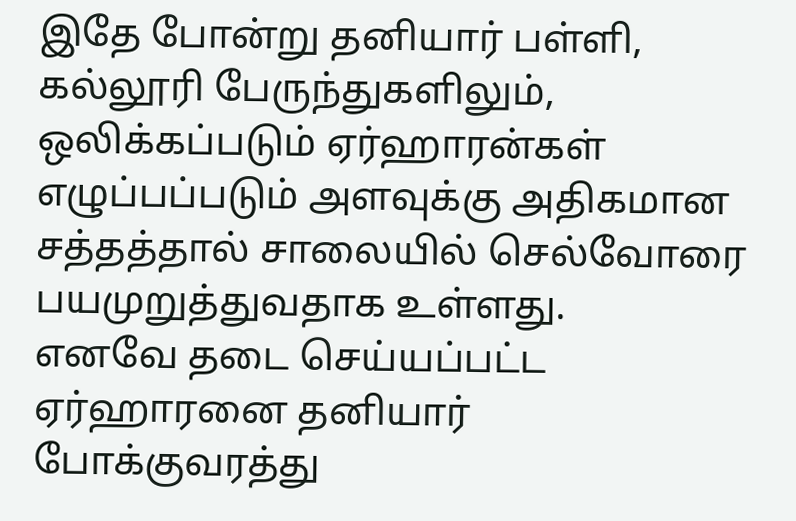இதே போன்று தனியார் பள்ளி, கல்லூரி பேருந்துகளிலும், ஒலிக்கப்படும் ஏர்ஹாரன்கள் எழுப்பப்படும் அளவுக்கு அதிகமான சத்தத்தால் சாலையில் செல்வோரை பயமுறுத்துவதாக உள்ளது.
எனவே தடை செய்யப்பட்ட ஏர்ஹாரனை தனியார் போக்குவரத்து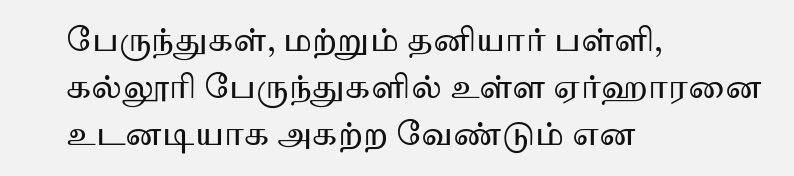பேருந்துகள், மற்றும் தனியார் பள்ளி, கல்லூரி பேருந்துகளில் உள்ள ஏர்ஹாரனை உடனடியாக அகற்ற வேண்டும் என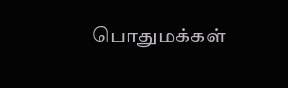பொதுமக்கள்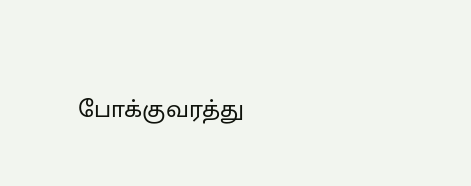போக்குவரத்து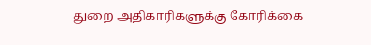துறை அதிகாரிகளுக்கு கோரிக்கை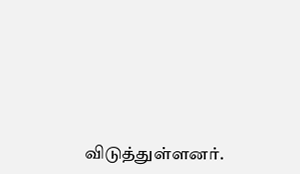விடுத்துள்ளனர்.